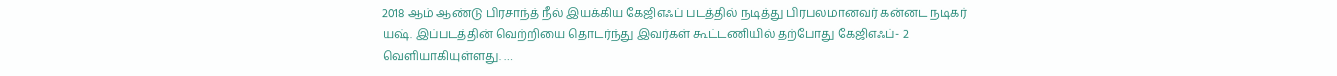2018 ஆம் ஆண்டு பிரசாந்த் நீல் இயக்கிய கேஜிஎஃப் படத்தில் நடித்து பிரபலமானவர் கன்னட நடிகர் யஷ். இப்படத்தின் வெற்றியை தொடர்ந்து இவர்கள் கூட்டணியில் தற்போது கேஜிஎஃப்- 2 வெளியாகியுள்ளது. …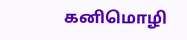கனிமொழி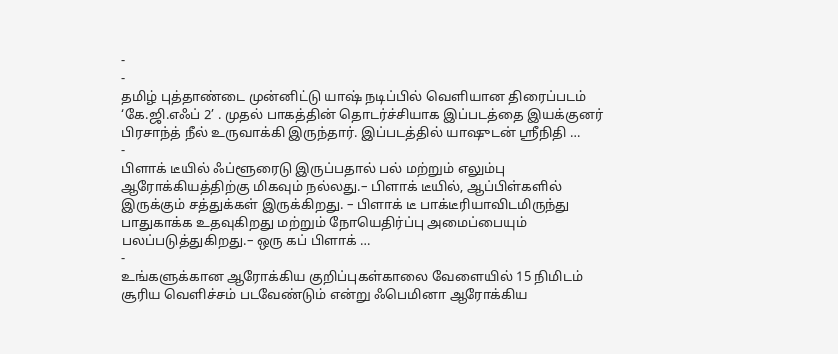-
-
தமிழ் புத்தாண்டை முன்னிட்டு யாஷ் நடிப்பில் வெளியான திரைப்படம் ‘கே.ஜி.எஃப் 2’ . முதல் பாகத்தின் தொடர்ச்சியாக இப்படத்தை இயக்குனர் பிரசாந்த் நீல் உருவாக்கி இருந்தார். இப்படத்தில் யாஷுடன் ஸ்ரீநிதி …
-
பிளாக் டீயில் ஃப்ளூரைடு இருப்பதால் பல் மற்றும் எலும்பு ஆரோக்கியத்திற்கு மிகவும் நல்லது.– பிளாக் டீயில், ஆப்பிள்களில் இருக்கும் சத்துக்கள் இருக்கிறது. – பிளாக் டீ பாக்டீரியாவிடமிருந்து பாதுகாக்க உதவுகிறது மற்றும் நோயெதிர்ப்பு அமைப்பையும் பலப்படுத்துகிறது.– ஒரு கப் பிளாக் …
-
உங்களுக்கான ஆரோக்கிய குறிப்புகள்காலை வேளையில் 15 நிமிடம் சூரிய வெளிச்சம் படவேண்டும் என்று ஃபெமினா ஆரோக்கிய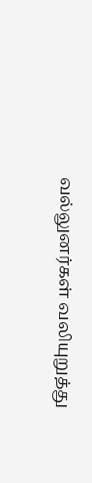வல்லுனர்கள் வலியுறுத்து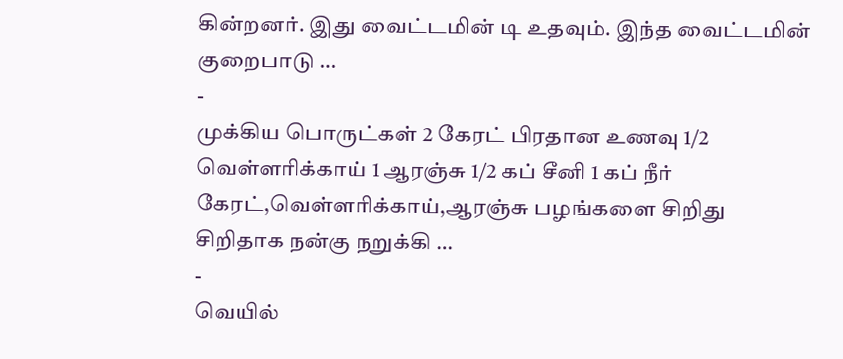கின்றனர். இது வைட்டமின் டி உதவும். இந்த வைட்டமின் குறைபாடு …
-
முக்கிய பொருட்கள் 2 கேரட் பிரதான உணவு 1/2 வெள்ளரிக்காய் 1 ஆரஞ்சு 1/2 கப் சீனி 1 கப் நீர் கேரட்,வெள்ளரிக்காய்,ஆரஞ்சு பழங்களை சிறிது சிறிதாக நன்கு நறுக்கி …
-
வெயில்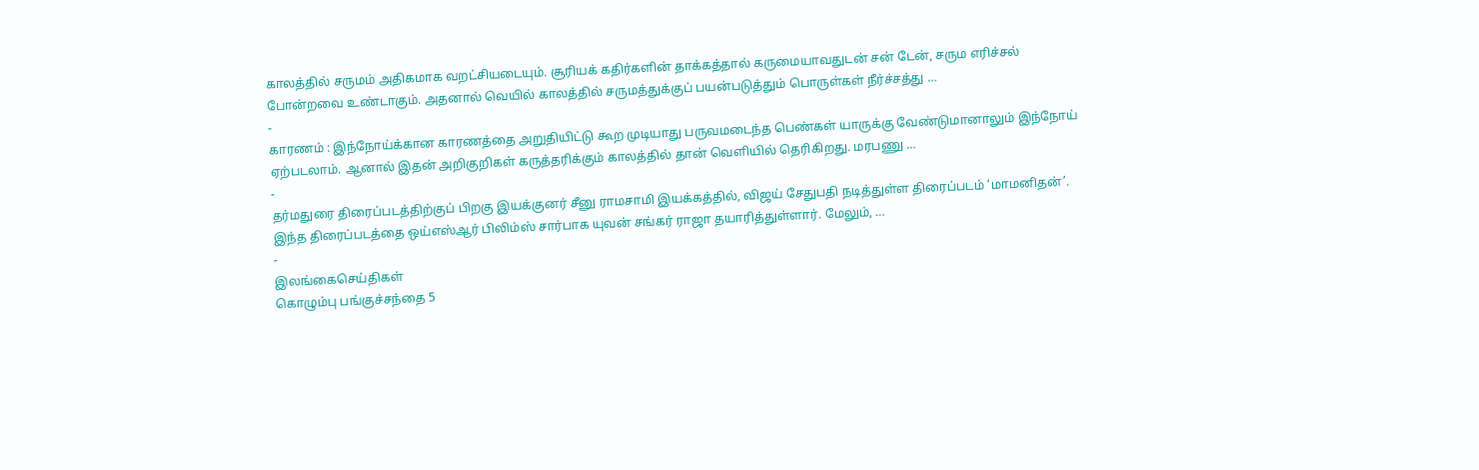காலத்தில் சருமம் அதிகமாக வறட்சியடையும். சூரியக் கதிர்களின் தாக்கத்தால் கருமையாவதுடன் சன் டேன், சரும எரிச்சல் போன்றவை உண்டாகும். அதனால் வெயில் காலத்தில் சருமத்துக்குப் பயன்படுத்தும் பொருள்கள் நீர்ச்சத்து …
-
காரணம் : இந்நோய்க்கான காரணத்தை அறுதியிட்டு கூற முடியாது பருவமடைந்த பெண்கள் யாருக்கு வேண்டுமானாலும் இந்நோய் ஏற்படலாம். ஆனால் இதன் அறிகுறிகள் கருத்தரிக்கும் காலத்தில் தான் வெளியில் தெரிகிறது. மரபணு …
-
தர்மதுரை திரைப்படத்திற்குப் பிறகு இயக்குனர் சீனு ராமசாமி இயக்கத்தில், விஜய் சேதுபதி நடித்துள்ள திரைப்படம் ‘மாமனிதன்’. இந்த திரைப்படத்தை ஒய்எஸ்ஆர் பிலிம்ஸ் சார்பாக யுவன் சங்கர் ராஜா தயாரித்துள்ளார். மேலும், …
-
இலங்கைசெய்திகள்
கொழும்பு பங்குச்சந்தை 5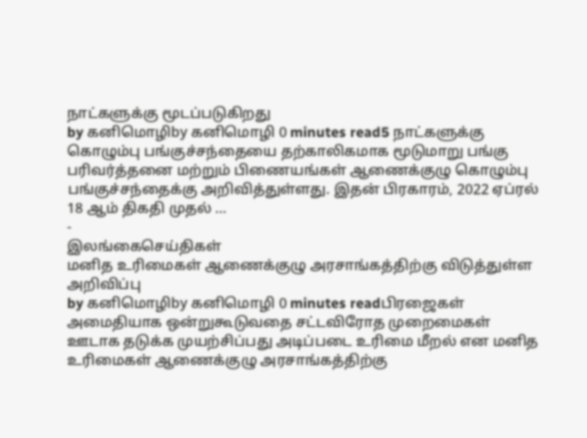நாட்களுக்கு மூடப்படுகிறது
by கனிமொழிby கனிமொழி 0 minutes read5 நாட்களுக்கு கொழும்பு பங்குச்சந்தையை தற்காலிகமாக மூடுமாறு பங்கு பரிவர்த்தனை மற்றும் பிணையங்கள் ஆணைக்குழு கொழும்பு பங்குச்சந்தைக்கு அறிவித்துள்ளது. இதன் பிரகாரம், 2022 ஏப்ரல் 18 ஆம் திகதி முதல் …
-
இலங்கைசெய்திகள்
மனித உரிமைகள் ஆணைக்குழு அரசாங்கத்திற்கு விடுத்துள்ள அறிவிப்பு
by கனிமொழிby கனிமொழி 0 minutes readபிரஜைகள் அமைதியாக ஒன்றுகூடுவதை சட்டவிரோத முறைமைகள் ஊடாக தடுக்க முயற்சிப்பது அடிப்படை உரிமை மீறல் என மனித உரிமைகள் ஆணைக்குழு அரசாங்கத்திற்கு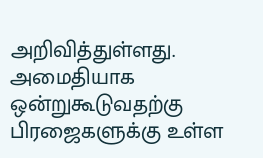அறிவித்துள்ளது. அமைதியாக ஒன்றுகூடுவதற்கு பிரஜைகளுக்கு உள்ள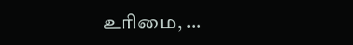உரிமை, …